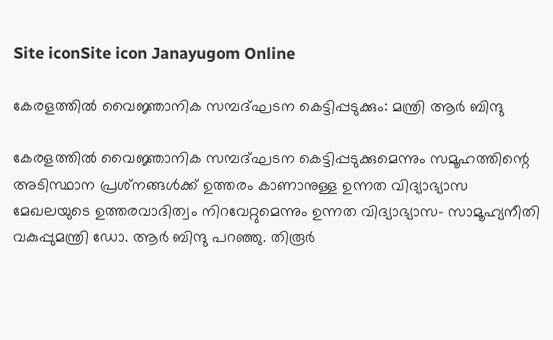Site iconSite icon Janayugom Online

കേരളത്തില്‍ വൈജ്ഞാനിക സമ്പദ്ഘടന കെട്ടിപ്പടുക്കും: മന്ത്രി ആര്‍ ബിന്ദു

കേരളത്തില്‍ വൈജ്ഞാനിക സമ്പദ്ഘടന കെട്ടിപ്പടുക്കുമെന്നും സമൂഹത്തിന്റെ അടിസ്ഥാന പ്രശ്‌നങ്ങള്‍ക്ക് ഉത്തരം കാണാനുള്ള ഉന്നത വിദ്യാഭ്യാസ മേഖലയുടെ ഉത്തരവാദിത്വം നിറവേറ്റുമെന്നും ഉന്നത വിദ്യാഭ്യാസ- സാമൂഹ്യനീതി വകുപ്പുമന്ത്രി ഡോ. ആര്‍ ബിന്ദു പറഞ്ഞു. തിരൂര്‍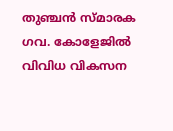തുഞ്ചന്‍ സ്മാരക ഗവ. കോളേജില്‍ വിവിധ വികസന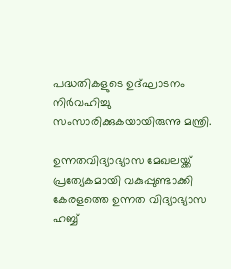പദ്ധതികളുടെ ഉദ്ഘാടനം നിര്‍വഹിച്ചു സംസാരിക്കുകയായിരുന്നു മന്ത്രി.

ഉന്നതവിദ്യാഭ്യാസ മേഖലയ്ക്ക് പ്രത്യേകമായി വകുപ്പുണ്ടാക്കി കേരളത്തെ ഉന്നത വിദ്യാഭ്യാസ ഹബ്ബ്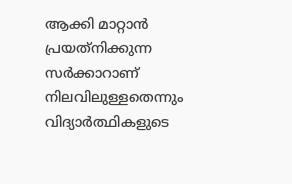ആക്കി മാറ്റാന്‍ പ്രയത്‌നിക്കുന്ന സര്‍ക്കാറാണ് നിലവിലുള്ളതെന്നും വിദ്യാര്‍ത്ഥികളുടെ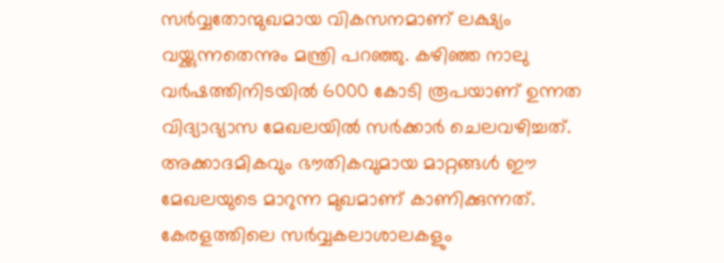സര്‍വ്വതോന്മുഖമായ വികസനമാണ് ലക്ഷ്യം വയ്ക്കുന്നതെന്നും മന്ത്രി പറഞ്ഞു. കഴിഞ്ഞ നാലു വര്‍ഷത്തിനിടയില്‍ 6000 കോടി രൂപയാണ് ഉന്നത വിദ്യാഭ്യാസ മേഖലയില്‍ സര്‍ക്കാര്‍ ചെലവഴിച്ചത്. അക്കാദമികവും ഭൗതികവുമായ മാറ്റങ്ങള്‍ ഈ മേഖലയുടെ മാറുന്ന മുഖമാണ് കാണിക്കുന്നത്. കേരളത്തിലെ സര്‍വ്വകലാശാലകളും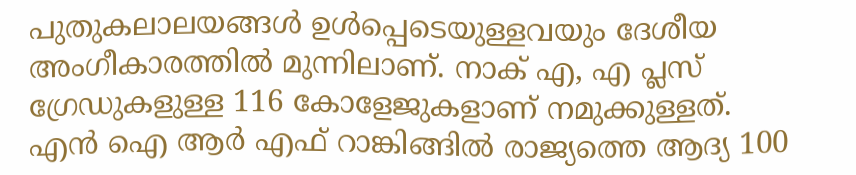പുതുകലാലയങ്ങള്‍ ഉള്‍പ്പെടെയുള്ളവയും ദേശീയ അംഗീകാരത്തില്‍ മുന്നിലാണ്. നാക് എ, എ പ്ലസ് ഗ്രേഡുകളുള്ള 116 കോളേജുകളാണ് നമുക്കുള്ളത്. എന്‍ ഐ ആര്‍ എഫ് റാങ്കിങ്ങില്‍ രാജ്യത്തെ ആദ്യ 100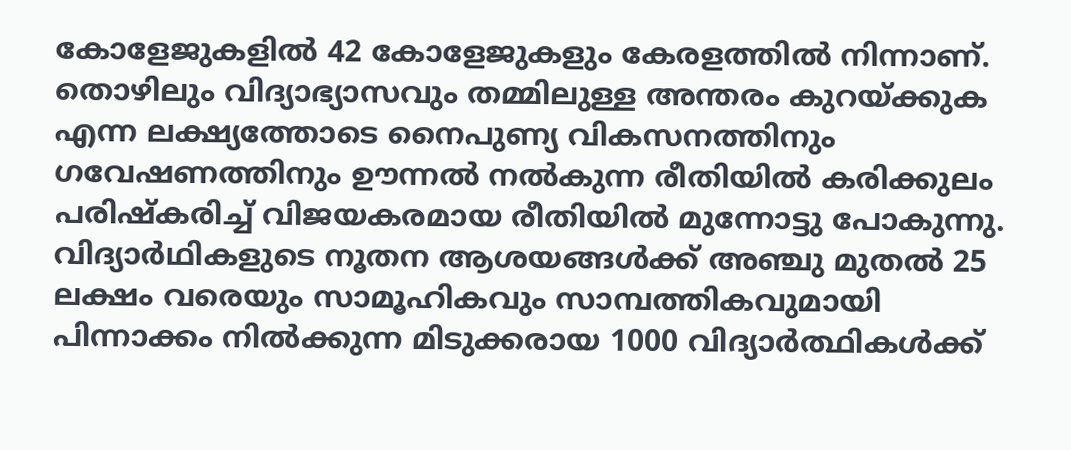കോളേജുകളില്‍ 42 കോളേജുകളും കേരളത്തില്‍ നിന്നാണ്. തൊഴിലും വിദ്യാഭ്യാസവും തമ്മിലുള്ള അന്തരം കുറയ്ക്കുക എന്ന ലക്ഷ്യത്തോടെ നൈപുണ്യ വികസനത്തിനും ഗവേഷണത്തിനും ഊന്നല്‍ നല്‍കുന്ന രീതിയില്‍ കരിക്കുലം പരിഷ്‌കരിച്ച് വിജയകരമായ രീതിയില്‍ മുന്നോട്ടു പോകുന്നു. വിദ്യാര്‍ഥികളുടെ നൂതന ആശയങ്ങള്‍ക്ക് അഞ്ചു മുതല്‍ 25 ലക്ഷം വരെയും സാമൂഹികവും സാമ്പത്തികവുമായി പിന്നാക്കം നില്‍ക്കുന്ന മിടുക്കരായ 1000 വിദ്യാര്‍ത്ഥികള്‍ക്ക്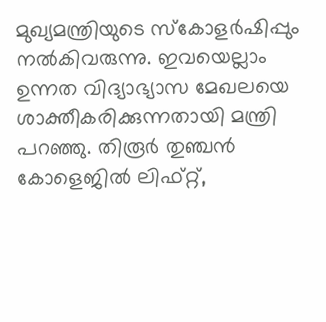മുഖ്യമന്ത്രിയുടെ സ്‌കോളര്‍ഷിപ്പും നല്‍കിവരുന്നു. ഇവയെല്ലാം ഉന്നത വിദ്യാഭ്യാസ മേഖലയെ ശാക്തീകരിക്കുന്നതായി മന്ത്രി പറഞ്ഞു. തിരൂര്‍ തുഞ്ചന്‍ കോളെജില്‍ ലിഫ്റ്റ്,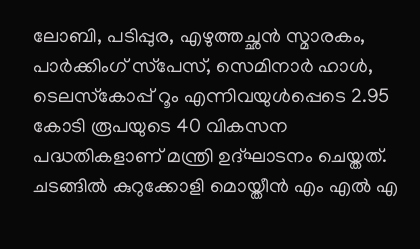ലോബി, പടിപ്പുര, എഴുത്തച്ഛന്‍ സ്മാരകം, പാര്‍ക്കിംഗ് സ്‌പേസ്, സെമിനാര്‍ ഹാള്‍, ടെലസ്‌കോപ്പ് റൂം എന്നിവയുള്‍പ്പെടെ 2.95 കോടി രൂപയുടെ 40 വികസന പദ്ധതികളാണ് മന്ത്രി ഉദ്ഘാടനം ചെയ്തത്. ചടങ്ങില്‍ കുറുക്കോളി മൊയ്തീന്‍ എം എല്‍ എ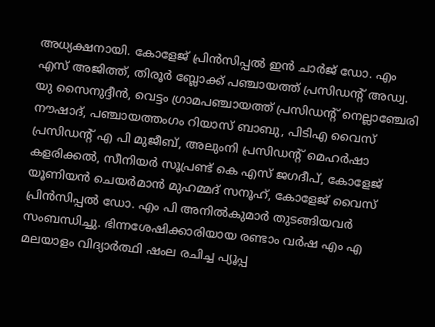അധ്യക്ഷനായി. കോളേജ് പ്രിന്‍സിപ്പല്‍ ഇന്‍ ചാര്‍ജ് ഡോ. എം എസ് അജിത്ത്, തിരൂര്‍ ബ്ലോക്ക് പഞ്ചായത്ത് പ്രസിഡന്റ് അഡ്വ. യു സൈനുദ്ദീന്‍, വെട്ടം ഗ്രാമപഞ്ചായത്ത് പ്രസിഡന്റ് നെല്ലാഞ്ചേരി നൗഷാദ്, പഞ്ചായത്തംഗം റിയാസ് ബാബു, പിടിഎ വൈസ് പ്രസിഡന്റ് എ പി മുജീബ്, അലുംനി പ്രസിഡന്റ് മെഹര്‍ഷാ കളരിക്കല്‍, സീനിയര്‍ സൂപ്രണ്ട് കെ എസ് ജഗദീപ്, കോളേജ് യൂണിയന്‍ ചെയര്‍മാന്‍ മുഹമ്മദ് സനൂഹ്, കോളേജ് വൈസ് പ്രിന്‍സിപ്പല്‍ ഡോ. എം പി അനില്‍കുമാര്‍ തുടങ്ങിയവര്‍ സംബന്ധിച്ചു. ഭിന്നശേഷിക്കാരിയായ രണ്ടാം വര്‍ഷ എം എ മലയാളം വിദ്യാര്‍ത്ഥി ഷംല രചിച്ച പ്യൂപ്പ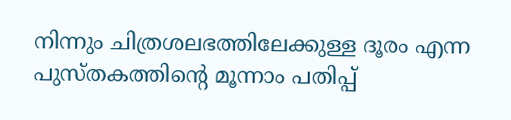നിന്നും ചിത്രശലഭത്തിലേക്കുള്ള ദൂരം എന്ന പുസ്തകത്തിന്റെ മൂന്നാം പതിപ്പ്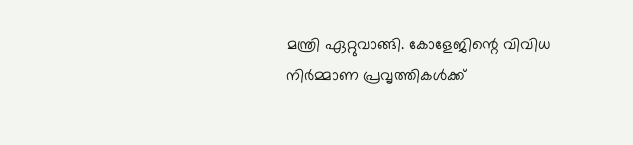മന്ത്രി ഏറ്റുവാങ്ങി. കോളേജിന്റെ വിവിധ നിര്‍മ്മാണ പ്രവൃത്തികള്‍ക്ക്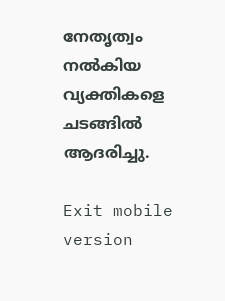നേതൃത്വം നല്‍കിയ വ്യക്തികളെ ചടങ്ങില്‍ ആദരിച്ചു.

Exit mobile version